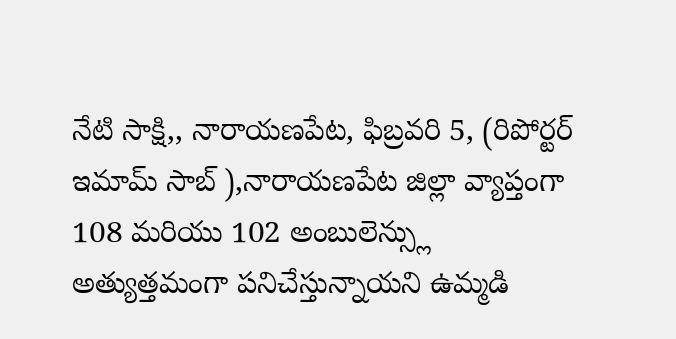నేటి సాక్షి,, నారాయణపేట, ఫిబ్రవరి 5, (రిపోర్టర్ ఇమామ్ సాబ్ ),నారాయణపేట జిల్లా వ్యాప్తంగా 108 మరియు 102 అంబులెన్స్లు అత్యుత్తమంగా పనిచేస్తున్నాయని ఉమ్మడి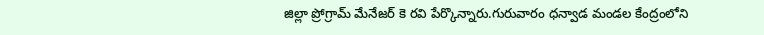జిల్లా ప్రోగ్రామ్ మేనేజర్ కె రవి పేర్కొన్నారు.గురువారం ధన్వాడ మండల కేంద్రంలోని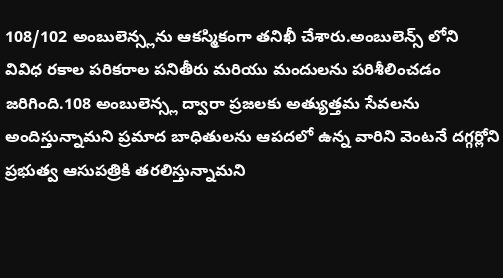108/102 అంబులెన్స్లను ఆకస్మికంగా తనిఖీ చేశారు.అంబులెన్స్ లోని వివిధ రకాల పరికరాల పనితీరు మరియు మందులను పరిశీలించడం జరిగింది.108 అంబులెన్స్ల ద్వారా ప్రజలకు అత్యుత్తమ సేవలను అందిస్తున్నామని ప్రమాద బాధితులను ఆపదలో ఉన్న వారిని వెంటనే దగ్గర్లోని ప్రభుత్వ ఆసుపత్రికి తరలిస్తున్నామని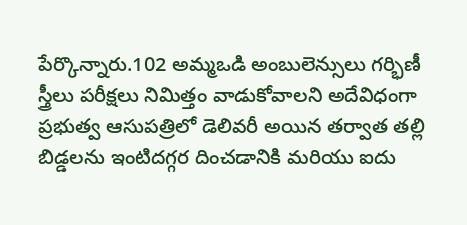పేర్కొన్నారు.102 అమ్మఒడి అంబులెన్సులు గర్భిణీ స్త్రీలు పరీక్షలు నిమిత్తం వాడుకోవాలని అదేవిధంగా ప్రభుత్వ ఆసుపత్రిలో డెలివరీ అయిన తర్వాత తల్లి బిడ్డలను ఇంటిదగ్గర దించడానికి మరియు ఐదు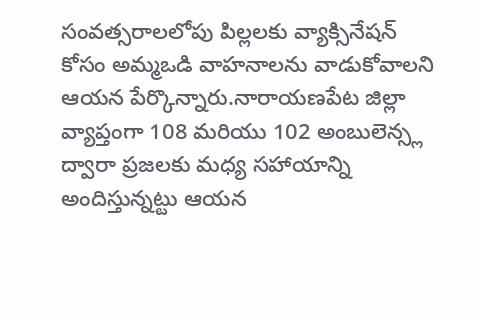సంవత్సరాలలోపు పిల్లలకు వ్యాక్సినేషన్ కోసం అమ్మఒడి వాహనాలను వాడుకోవాలని ఆయన పేర్కొన్నారు.నారాయణపేట జిల్లా వ్యాప్తంగా 108 మరియు 102 అంబులెన్స్ల ద్వారా ప్రజలకు మధ్య సహాయాన్ని అందిస్తున్నట్టు ఆయన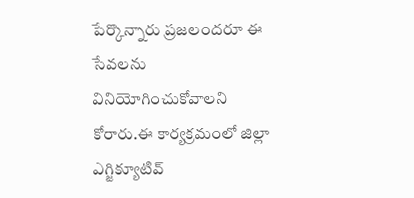పేర్కొన్నారు ప్రజలందరూ ఈ సేవలను వినియోగించుకోవాలని కోరారు.ఈ కార్యక్రమంలో జిల్లా ఎగ్జిక్యూటివ్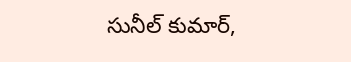సునీల్ కుమార్,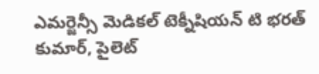ఎమర్జెన్సీ మెడికల్ టెక్నీషియన్ టి భరత్ కుమార్, పైలెట్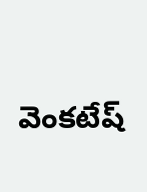వెంకటేష్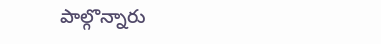పాల్గొన్నారు